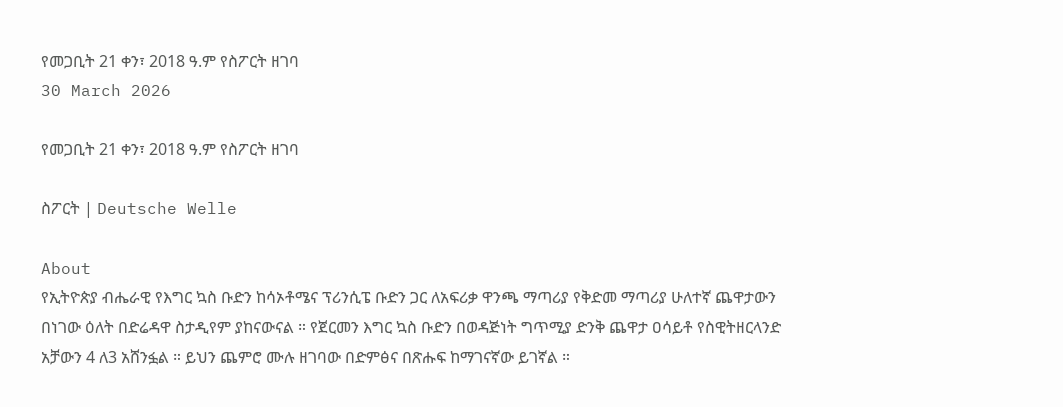የመጋቢት 21 ቀን፣ 2018 ዓ.ም የስፖርት ዘገባ
30 March 2026

የመጋቢት 21 ቀን፣ 2018 ዓ.ም የስፖርት ዘገባ

ስፖርት | Deutsche Welle

About
የኢትዮጵያ ብሔራዊ የእግር ኳስ ቡድን ከሳኦቶሜና ፕሪንሲፔ ቡድን ጋር ለአፍሪቃ ዋንጫ ማጣሪያ የቅድመ ማጣሪያ ሁለተኛ ጨዋታውን በነገው ዕለት በድሬዳዋ ስታዲየም ያከናውናል ። የጀርመን እግር ኳስ ቡድን በወዳጅነት ግጥሚያ ድንቅ ጨዋታ ዐሳይቶ የስዊትዘርላንድ አቻውን 4 ለ3 አሸንፏል ። ይህን ጨምሮ ሙሉ ዘገባው በድምፅና በጽሑፍ ከማገናኛው ይገኛል ።